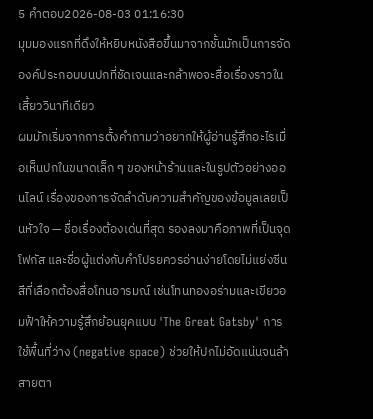5 คำตอบ2026-08-03 01:16:30
มุมมองแรกที่ดึงให้หยิบหนังสือขึ้นมาจากชั้นมักเป็นการจัดองค์ประกอบบนปกที่ชัดเจนและกล้าพอจะสื่อเรื่องราวในเสี้ยววินาทีเดียว
ผมมักเริ่มจากการตั้งคำถามว่าอยากให้ผู้อ่านรู้สึกอะไรเมื่อเห็นปกในขนาดเล็ก ๆ ของหน้าร้านและในรูปตัวอย่างออนไลน์ เรื่องของการจัดลำดับความสำคัญของข้อมูลเลยเป็นหัวใจ — ชื่อเรื่องต้องเด่นที่สุด รองลงมาคือภาพที่เป็นจุดโฟกัส และชื่อผู้แต่งกับคำโปรยควรอ่านง่ายโดยไม่แย่งซีน สีที่เลือกต้องสื่อโทนอารมณ์ เช่นโทนทองอร่ามและเขียวอมฟ้าให้ความรู้สึกย้อนยุคแบบ 'The Great Gatsby' การใช้พื้นที่ว่าง (negative space) ช่วยให้ปกไม่อัดแน่นจนล้าสายตา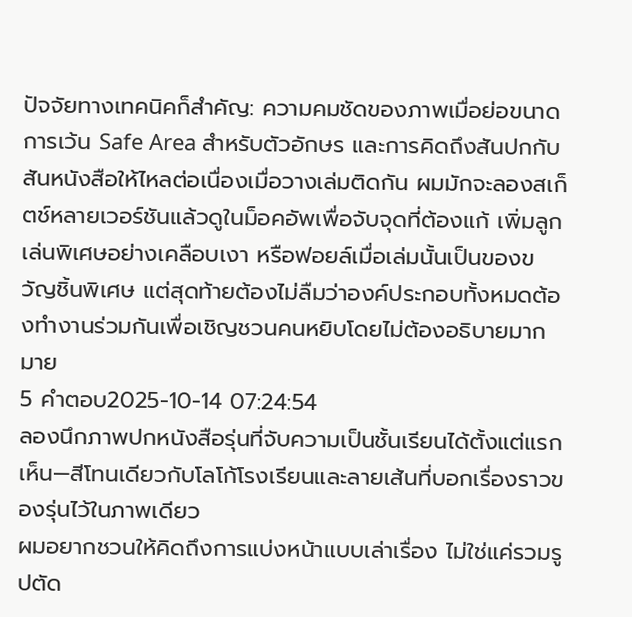ปัจจัยทางเทคนิคก็สำคัญ: ความคมชัดของภาพเมื่อย่อขนาด การเว้น Safe Area สำหรับตัวอักษร และการคิดถึงสันปกกับสันหนังสือให้ไหลต่อเนื่องเมื่อวางเล่มติดกัน ผมมักจะลองสเก็ตช์หลายเวอร์ชันแล้วดูในม็อคอัพเพื่อจับจุดที่ต้องแก้ เพิ่มลูกเล่นพิเศษอย่างเคลือบเงา หรือฟอยล์เมื่อเล่มนั้นเป็นของขวัญชิ้นพิเศษ แต่สุดท้ายต้องไม่ลืมว่าองค์ประกอบทั้งหมดต้องทำงานร่วมกันเพื่อเชิญชวนคนหยิบโดยไม่ต้องอธิบายมากมาย
5 คำตอบ2025-10-14 07:24:54
ลองนึกภาพปกหนังสือรุ่นที่จับความเป็นชั้นเรียนได้ตั้งแต่แรกเห็น—สีโทนเดียวกับโลโก้โรงเรียนและลายเส้นที่บอกเรื่องราวของรุ่นไว้ในภาพเดียว
ผมอยากชวนให้คิดถึงการแบ่งหน้าแบบเล่าเรื่อง ไม่ใช่แค่รวมรูปตัด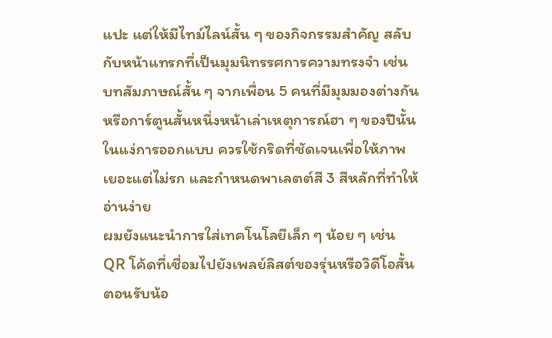แปะ แต่ให้มีไทม์ไลน์สั้น ๆ ของกิจกรรมสำคัญ สลับกับหน้าแทรกที่เป็นมุมนิทรรศการความทรงจำ เช่น บทสัมภาษณ์สั้น ๆ จากเพื่อน 5 คนที่มีมุมมองต่างกัน หรือการ์ตูนสั้นหนึ่งหน้าเล่าเหตุการณ์ฮา ๆ ของปีนั้น ในแง่การออกแบบ ควรใช้กริดที่ชัดเจนเพื่อให้ภาพเยอะแต่ไม่รก และกำหนดพาเลตต์สี 3 สีหลักที่ทำให้อ่านง่าย
ผมยังแนะนำการใส่เทคโนโลยีเล็ก ๆ น้อย ๆ เช่น QR โค้ดที่เชื่อมไปยังเพลย์ลิสต์ของรุ่นหรือวิดีโอสั้นตอนรับน้อ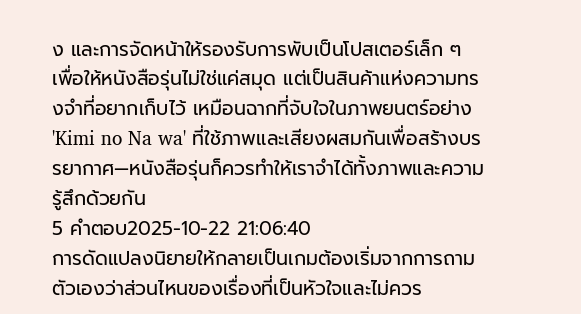ง และการจัดหน้าให้รองรับการพับเป็นโปสเตอร์เล็ก ๆ เพื่อให้หนังสือรุ่นไม่ใช่แค่สมุด แต่เป็นสินค้าแห่งความทรงจำที่อยากเก็บไว้ เหมือนฉากที่จับใจในภาพยนตร์อย่าง 'Kimi no Na wa' ที่ใช้ภาพและเสียงผสมกันเพื่อสร้างบรรยากาศ—หนังสือรุ่นก็ควรทำให้เราจำได้ทั้งภาพและความรู้สึกด้วยกัน
5 คำตอบ2025-10-22 21:06:40
การดัดแปลงนิยายให้กลายเป็นเกมต้องเริ่มจากการถามตัวเองว่าส่วนไหนของเรื่องที่เป็นหัวใจและไม่ควร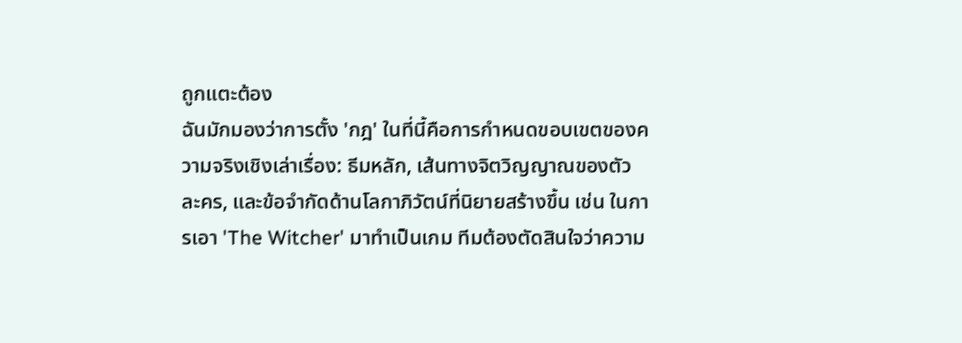ถูกแตะต้อง
ฉันมักมองว่าการตั้ง 'กฎ' ในที่นี้คือการกำหนดขอบเขตของความจริงเชิงเล่าเรื่อง: ธีมหลัก, เส้นทางจิตวิญญาณของตัวละคร, และข้อจำกัดด้านโลกาภิวัตน์ที่นิยายสร้างขึ้น เช่น ในการเอา 'The Witcher' มาทำเป็นเกม ทีมต้องตัดสินใจว่าความ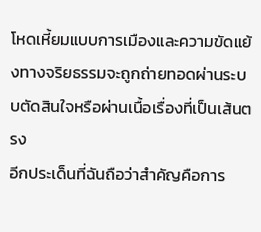โหดเหี้ยมแบบการเมืองและความขัดแย้งทางจริยธรรมจะถูกถ่ายทอดผ่านระบบตัดสินใจหรือผ่านเนื้อเรื่องที่เป็นเส้นตรง
อีกประเด็นที่ฉันถือว่าสำคัญคือการ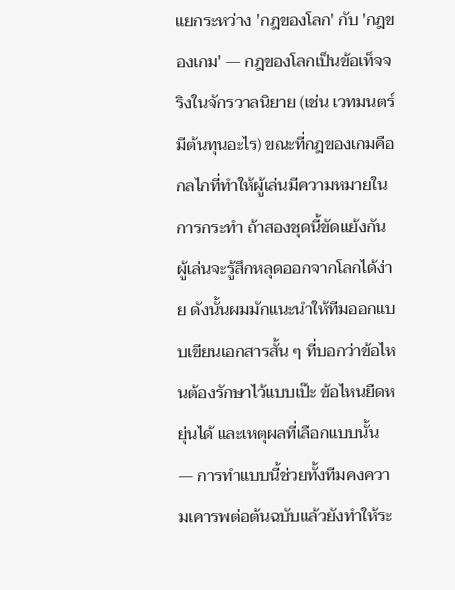แยกระหว่าง 'กฎของโลก' กับ 'กฎของเกม' — กฎของโลกเป็นข้อเท็จจริงในจักรวาลนิยาย (เช่น เวทมนตร์มีต้นทุนอะไร) ขณะที่กฎของเกมคือกลไกที่ทำให้ผู้เล่นมีความหมายในการกระทำ ถ้าสองชุดนี้ขัดแย้งกัน ผู้เล่นจะรู้สึกหลุดออกจากโลกได้ง่าย ดังนั้นผมมักแนะนำให้ทีมออกแบบเขียนเอกสารสั้น ๆ ที่บอกว่าข้อไหนต้องรักษาไว้แบบเป๊ะ ข้อไหนยืดหยุ่นได้ และเหตุผลที่เลือกแบบนั้น — การทำแบบนี้ช่วยทั้งทีมคงความเคารพต่อต้นฉบับแล้วยังทำให้ระ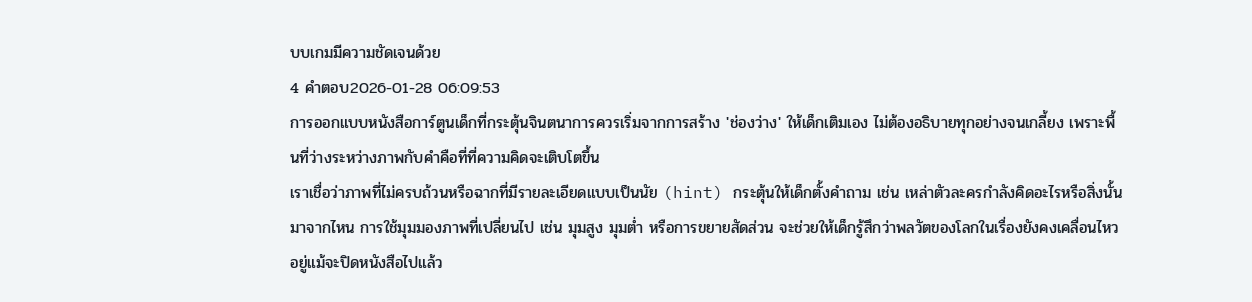บบเกมมีความชัดเจนด้วย
4 คำตอบ2026-01-28 06:09:53
การออกแบบหนังสือการ์ตูนเด็กที่กระตุ้นจินตนาการควรเริ่มจากการสร้าง 'ช่องว่าง' ให้เด็กเติมเอง ไม่ต้องอธิบายทุกอย่างจนเกลี้ยง เพราะพื้นที่ว่างระหว่างภาพกับคำคือที่ที่ความคิดจะเติบโตขึ้น
เราเชื่อว่าภาพที่ไม่ครบถ้วนหรือฉากที่มีรายละเอียดแบบเป็นนัย (hint) กระตุ้นให้เด็กตั้งคำถาม เช่น เหล่าตัวละครกำลังคิดอะไรหรือสิ่งนั้นมาจากไหน การใช้มุมมองภาพที่เปลี่ยนไป เช่น มุมสูง มุมต่ำ หรือการขยายสัดส่วน จะช่วยให้เด็กรู้สึกว่าพลวัตของโลกในเรื่องยังคงเคลื่อนไหวอยู่แม้จะปิดหนังสือไปแล้ว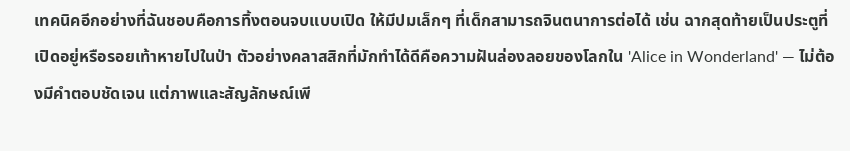เทคนิคอีกอย่างที่ฉันชอบคือการทิ้งตอนจบแบบเปิด ให้มีปมเล็กๆ ที่เด็กสามารถจินตนาการต่อได้ เช่น ฉากสุดท้ายเป็นประตูที่เปิดอยู่หรือรอยเท้าหายไปในป่า ตัวอย่างคลาสสิกที่มักทำได้ดีคือความฝันล่องลอยของโลกใน 'Alice in Wonderland' — ไม่ต้องมีคำตอบชัดเจน แต่ภาพและสัญลักษณ์เพี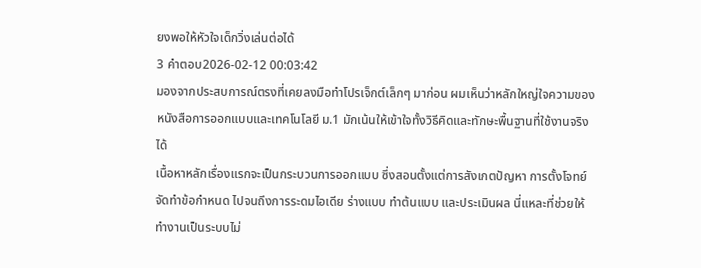ยงพอให้หัวใจเด็กวิ่งเล่นต่อได้
3 คำตอบ2026-02-12 00:03:42
มองจากประสบการณ์ตรงที่เคยลงมือทำโปรเจ็กต์เล็กๆ มาก่อน ผมเห็นว่าหลักใหญ่ใจความของหนังสือการออกแบบและเทคโนโลยี ม.1 มักเน้นให้เข้าใจทั้งวิธีคิดและทักษะพื้นฐานที่ใช้งานจริงได้
เนื้อหาหลักเรื่องแรกจะเป็นกระบวนการออกแบบ ซึ่งสอนตั้งแต่การสังเกตปัญหา การตั้งโจทย์ จัดทำข้อกำหนด ไปจนถึงการระดมไอเดีย ร่างแบบ ทำต้นแบบ และประเมินผล นี่แหละที่ช่วยให้ทำงานเป็นระบบไม่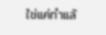ใช่แค่ทำแล้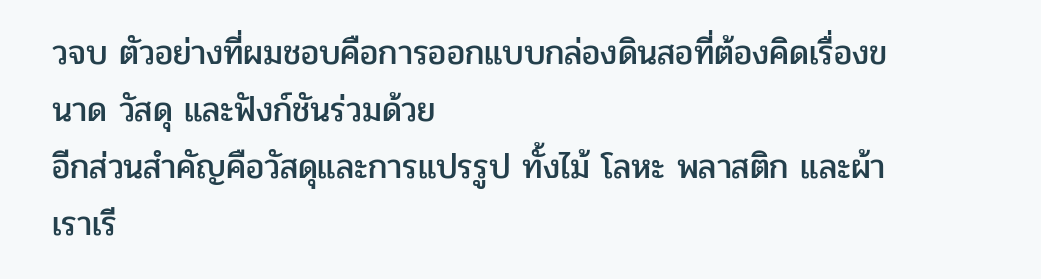วจบ ตัวอย่างที่ผมชอบคือการออกแบบกล่องดินสอที่ต้องคิดเรื่องขนาด วัสดุ และฟังก์ชันร่วมด้วย
อีกส่วนสำคัญคือวัสดุและการแปรรูป ทั้งไม้ โลหะ พลาสติก และผ้า เราเรี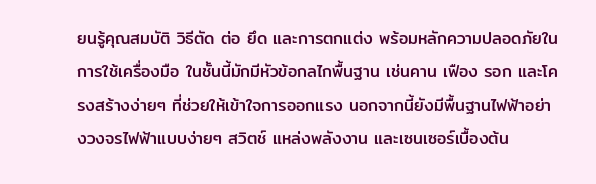ยนรู้คุณสมบัติ วิธีตัด ต่อ ยึด และการตกแต่ง พร้อมหลักความปลอดภัยในการใช้เครื่องมือ ในชั้นนี้มักมีหัวข้อกลไกพื้นฐาน เช่นคาน เฟือง รอก และโครงสร้างง่ายๆ ที่ช่วยให้เข้าใจการออกแรง นอกจากนี้ยังมีพื้นฐานไฟฟ้าอย่างวงจรไฟฟ้าแบบง่ายๆ สวิตช์ แหล่งพลังงาน และเซนเซอร์เบื้องต้น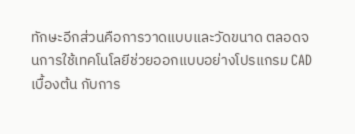ทักษะอีกส่วนคือการวาดแบบและวัดขนาด ตลอดจนการใช้เทคโนโลยีช่วยออกแบบอย่างโปรแกรม CAD เบื้องต้น กับการ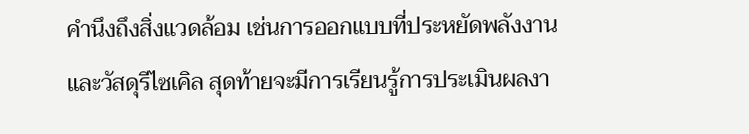คำนึงถึงสิ่งแวดล้อม เช่นการออกแบบที่ประหยัดพลังงานและวัสดุรีไซเคิล สุดท้ายจะมีการเรียนรู้การประเมินผลงา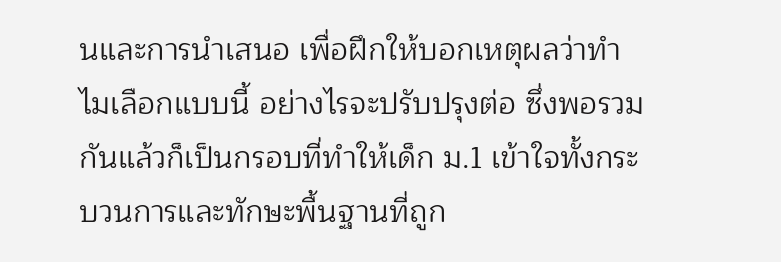นและการนำเสนอ เพื่อฝึกให้บอกเหตุผลว่าทำไมเลือกแบบนี้ อย่างไรจะปรับปรุงต่อ ซึ่งพอรวมกันแล้วก็เป็นกรอบที่ทำให้เด็ก ม.1 เข้าใจทั้งกระบวนการและทักษะพื้นฐานที่ถูก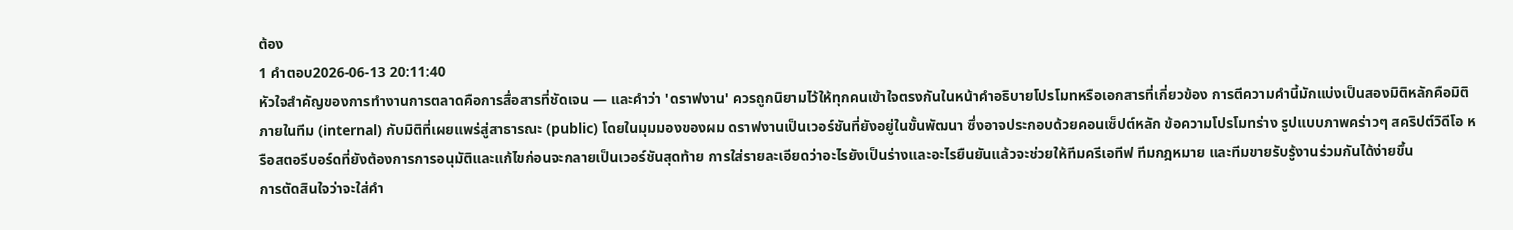ต้อง
1 คำตอบ2026-06-13 20:11:40
หัวใจสำคัญของการทำงานการตลาดคือการสื่อสารที่ชัดเจน — และคำว่า 'ดราฟงาน' ควรถูกนิยามไว้ให้ทุกคนเข้าใจตรงกันในหน้าคำอธิบายโปรโมทหรือเอกสารที่เกี่ยวข้อง การตีความคำนี้มักแบ่งเป็นสองมิติหลักคือมิติภายในทีม (internal) กับมิติที่เผยแพร่สู่สาธารณะ (public) โดยในมุมมองของผม ดราฟงานเป็นเวอร์ชันที่ยังอยู่ในขั้นพัฒนา ซึ่งอาจประกอบด้วยคอนเซ็ปต์หลัก ข้อความโปรโมทร่าง รูปแบบภาพคร่าวๆ สคริปต์วิดีโอ หรือสตอรีบอร์ดที่ยังต้องการการอนุมัติและแก้ไขก่อนจะกลายเป็นเวอร์ชันสุดท้าย การใส่รายละเอียดว่าอะไรยังเป็นร่างและอะไรยืนยันแล้วจะช่วยให้ทีมครีเอทีฟ ทีมกฎหมาย และทีมขายรับรู้งานร่วมกันได้ง่ายขึ้น
การตัดสินใจว่าจะใส่คำ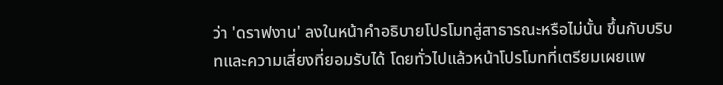ว่า 'ดราฟงาน' ลงในหน้าคำอธิบายโปรโมทสู่สาธารณะหรือไม่นั้น ขึ้นกับบริบทและความเสี่ยงที่ยอมรับได้ โดยทั่วไปแล้วหน้าโปรโมทที่เตรียมเผยแพ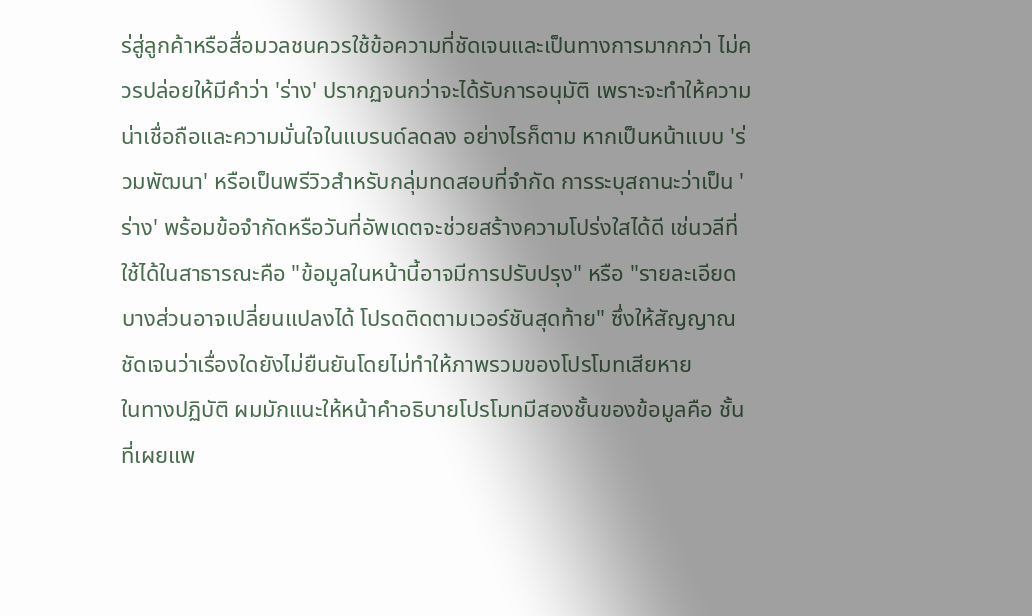ร่สู่ลูกค้าหรือสื่อมวลชนควรใช้ข้อความที่ชัดเจนและเป็นทางการมากกว่า ไม่ควรปล่อยให้มีคำว่า 'ร่าง' ปรากฏจนกว่าจะได้รับการอนุมัติ เพราะจะทำให้ความน่าเชื่อถือและความมั่นใจในแบรนด์ลดลง อย่างไรก็ตาม หากเป็นหน้าแบบ 'ร่วมพัฒนา' หรือเป็นพรีวิวสำหรับกลุ่มทดสอบที่จำกัด การระบุสถานะว่าเป็น 'ร่าง' พร้อมข้อจำกัดหรือวันที่อัพเดตจะช่วยสร้างความโปร่งใสได้ดี เช่นวลีที่ใช้ได้ในสาธารณะคือ "ข้อมูลในหน้านี้อาจมีการปรับปรุง" หรือ "รายละเอียดบางส่วนอาจเปลี่ยนแปลงได้ โปรดติดตามเวอร์ชันสุดท้าย" ซึ่งให้สัญญาณชัดเจนว่าเรื่องใดยังไม่ยืนยันโดยไม่ทำให้ภาพรวมของโปรโมทเสียหาย
ในทางปฏิบัติ ผมมักแนะให้หน้าคำอธิบายโปรโมทมีสองชั้นของข้อมูลคือ ชั้นที่เผยแพ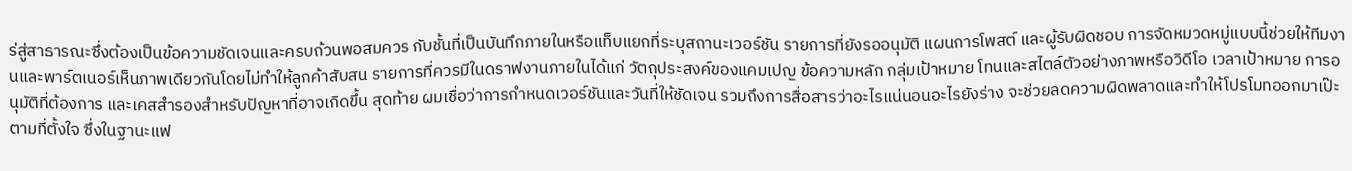ร่สู่สาธารณะซึ่งต้องเป็นข้อความชัดเจนและครบถ้วนพอสมควร กับชั้นที่เป็นบันทึกภายในหรือแท็บแยกที่ระบุสถานะเวอร์ชัน รายการที่ยังรออนุมัติ แผนการโพสต์ และผู้รับผิดชอบ การจัดหมวดหมู่แบบนี้ช่วยให้ทีมงานและพาร์ตเนอร์เห็นภาพเดียวกันโดยไม่ทำให้ลูกค้าสับสน รายการที่ควรมีในดราฟงานภายในได้แก่ วัตถุประสงค์ของแคมเปญ ข้อความหลัก กลุ่มเป้าหมาย โทนและสไตล์ตัวอย่างภาพหรือวิดีโอ เวลาเป้าหมาย การอนุมัติที่ต้องการ และเคสสำรองสำหรับปัญหาที่อาจเกิดขึ้น สุดท้าย ผมเชื่อว่าการกำหนดเวอร์ชันและวันที่ให้ชัดเจน รวมถึงการสื่อสารว่าอะไรแน่นอนอะไรยังร่าง จะช่วยลดความผิดพลาดและทำให้โปรโมทออกมาเป๊ะตามที่ตั้งใจ ซึ่งในฐานะแฟ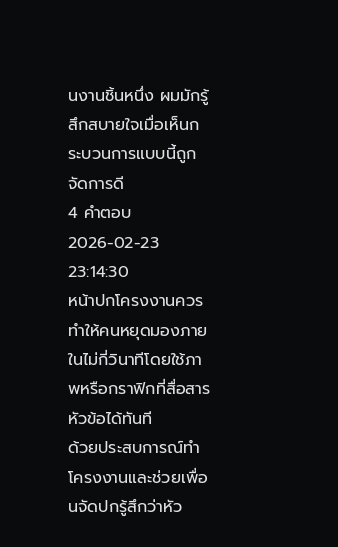นงานชิ้นหนึ่ง ผมมักรู้สึกสบายใจเมื่อเห็นกระบวนการแบบนี้ถูกจัดการดี
4 คำตอบ2026-02-23 23:14:30
หน้าปกโครงงานควรทำให้คนหยุดมองภายในไม่กี่วินาทีโดยใช้ภาพหรือกราฟิกที่สื่อสารหัวข้อได้ทันที
ด้วยประสบการณ์ทำโครงงานและช่วยเพื่อนจัดปกรู้สึกว่าหัว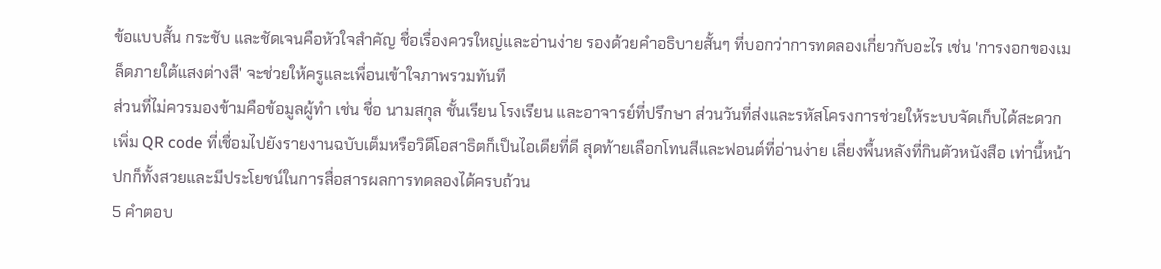ข้อแบบสั้น กระชับ และชัดเจนคือหัวใจสำคัญ ชื่อเรื่องควรใหญ่และอ่านง่าย รองด้วยคำอธิบายสั้นๆ ที่บอกว่าการทดลองเกี่ยวกับอะไร เช่น 'การงอกของเมล็ดภายใต้แสงต่างสี' จะช่วยให้ครูและเพื่อนเข้าใจภาพรวมทันที
ส่วนที่ไม่ควรมองข้ามคือข้อมูลผู้ทำ เช่น ชื่อ นามสกุล ชั้นเรียน โรงเรียน และอาจารย์ที่ปรึกษา ส่วนวันที่ส่งและรหัสโครงการช่วยให้ระบบจัดเก็บได้สะดวก เพิ่ม QR code ที่เชื่อมไปยังรายงานฉบับเต็มหรือวิดีโอสาธิตก็เป็นไอเดียที่ดี สุดท้ายเลือกโทนสีและฟอนต์ที่อ่านง่าย เลี่ยงพื้นหลังที่กินตัวหนังสือ เท่านี้หน้าปกก็ทั้งสวยและมีประโยชน์ในการสื่อสารผลการทดลองได้ครบถ้วน
5 คำตอบ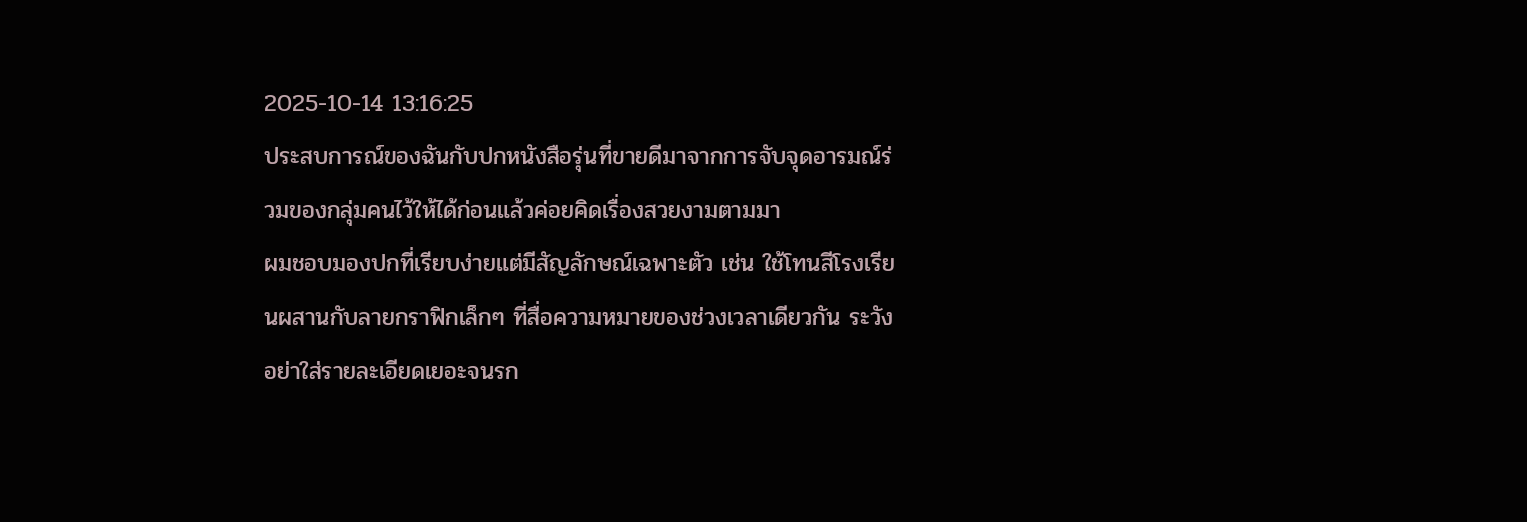2025-10-14 13:16:25
ประสบการณ์ของฉันกับปกหนังสือรุ่นที่ขายดีมาจากการจับจุดอารมณ์ร่วมของกลุ่มคนไว้ให้ได้ก่อนแล้วค่อยคิดเรื่องสวยงามตามมา
ผมชอบมองปกที่เรียบง่ายแต่มีสัญลักษณ์เฉพาะตัว เช่น ใช้โทนสีโรงเรียนผสานกับลายกราฟิกเล็กๆ ที่สื่อความหมายของช่วงเวลาเดียวกัน ระวังอย่าใส่รายละเอียดเยอะจนรก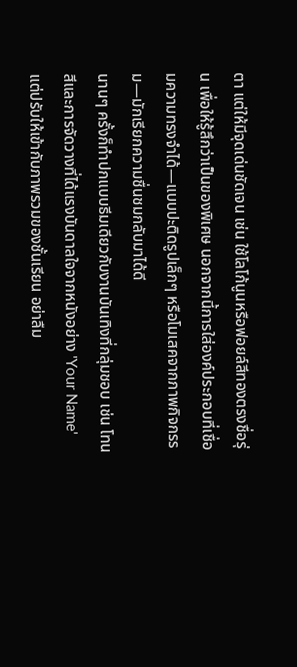ตา แต่ให้มีจุดเด่นชัดเจน เช่น ใช้โลโก้นูนหรือฟอยล์สีทองตรงชื่อรุ่น เพื่อให้รู้สึกว่าเป็นของพิเศษ นอกจากนี้การใส่องค์ประกอบที่เชื่อมความทรงจำได้—แบบปะติดรูปเล็กๆ หรือโมเสคจากภาพกิจกรรม—มักเรียกความชื่นชมกลับมาได้ดี
นานๆ ครั้งก็ทำปกแบบธีมเดียวกับงานบันเทิงที่กลุ่มชอบ เช่น โทนสีและการจัดวางที่ได้แรงบันดาลใจจากหนังอย่าง 'Your Name' แต่ปรับให้เข้ากับภาพรวมของชั้นเรียน อย่าลืม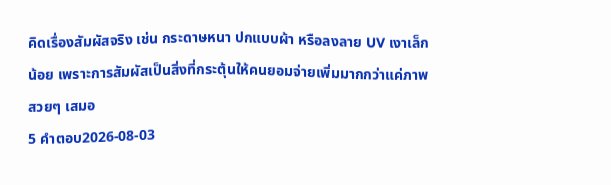คิดเรื่องสัมผัสจริง เช่น กระดาษหนา ปกแบบผ้า หรือลงลาย UV เงาเล็กน้อย เพราะการสัมผัสเป็นสิ่งที่กระตุ้นให้คนยอมจ่ายเพิ่มมากกว่าแค่ภาพสวยๆ เสมอ
5 คำตอบ2026-08-03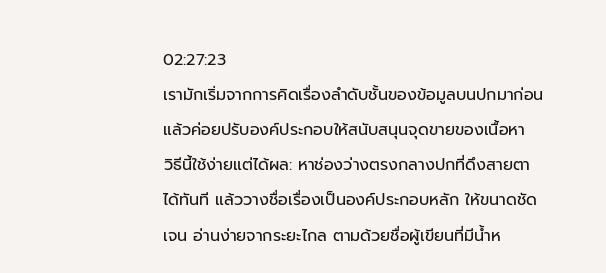02:27:23
เรามักเริ่มจากการคิดเรื่องลำดับชั้นของข้อมูลบนปกมาก่อน แล้วค่อยปรับองค์ประกอบให้สนับสนุนจุดขายของเนื้อหา
วิธีนี้ใช้ง่ายแต่ได้ผล: หาช่องว่างตรงกลางปกที่ดึงสายตาได้ทันที แล้ววางชื่อเรื่องเป็นองค์ประกอบหลัก ให้ขนาดชัดเจน อ่านง่ายจากระยะไกล ตามด้วยชื่อผู้เขียนที่มีน้ำห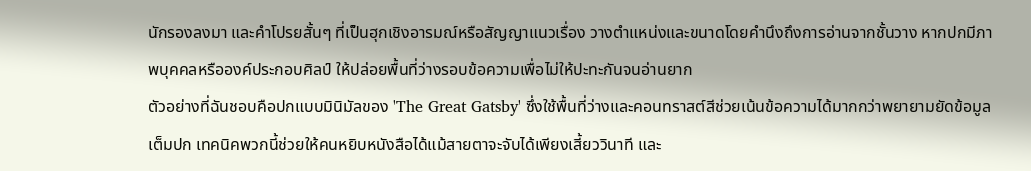นักรองลงมา และคำโปรยสั้นๆ ที่เป็นฮุกเชิงอารมณ์หรือสัญญาแนวเรื่อง วางตำแหน่งและขนาดโดยคำนึงถึงการอ่านจากชั้นวาง หากปกมีภาพบุคคลหรือองค์ประกอบศิลป์ ให้ปล่อยพื้นที่ว่างรอบข้อความเพื่อไม่ให้ปะทะกันจนอ่านยาก
ตัวอย่างที่ฉันชอบคือปกแบบมินิมัลของ 'The Great Gatsby' ซึ่งใช้พื้นที่ว่างและคอนทราสต์สีช่วยเน้นข้อความได้มากกว่าพยายามยัดข้อมูลเต็มปก เทคนิคพวกนี้ช่วยให้คนหยิบหนังสือได้แม้สายตาจะจับได้เพียงเสี้ยววินาที และ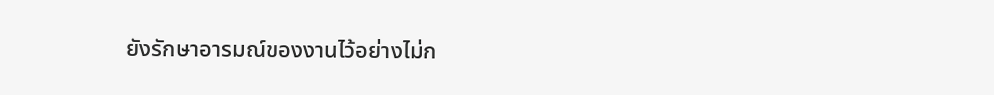ยังรักษาอารมณ์ของงานไว้อย่างไม่ก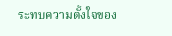ระทบความตั้งใจของ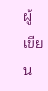ผู้เขียน